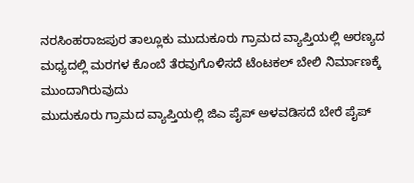ನರಸಿಂಹರಾಜಪುರ ತಾಲ್ಲೂಕು ಮುದುಕೂರು ಗ್ರಾಮದ ವ್ಯಾಪ್ತಿಯಲ್ಲಿ ಅರಣ್ಯದ ಮಧ್ಯದಲ್ಲಿ ಮರಗಳ ಕೊಂಬೆ ತೆರವುಗೊಳಿಸದೆ ಟೆಂಟಕಲ್ ಬೇಲಿ ನಿರ್ಮಾಣಕ್ಕೆ ಮುಂದಾಗಿರುವುದು
ಮುದುಕೂರು ಗ್ರಾಮದ ವ್ಯಾಪ್ತಿಯಲ್ಲಿ ಜಿಎ ಪೈಪ್ ಅಳವಡಿಸದೆ ಬೇರೆ ಪೈಪ್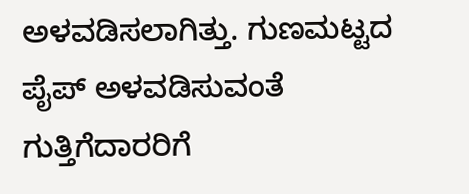ಅಳವಡಿಸಲಾಗಿತ್ತು. ಗುಣಮಟ್ಟದ ಪೈಪ್ ಅಳವಡಿಸುವಂತೆ ಗುತ್ತಿಗೆದಾರರಿಗೆ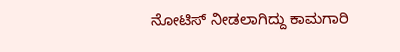ನೋಟಿಸ್ ನೀಡಲಾಗಿದ್ದು ಕಾಮಗಾರಿ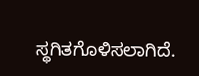ಸ್ಥಗಿತಗೊಳಿಸಲಾಗಿದೆ.